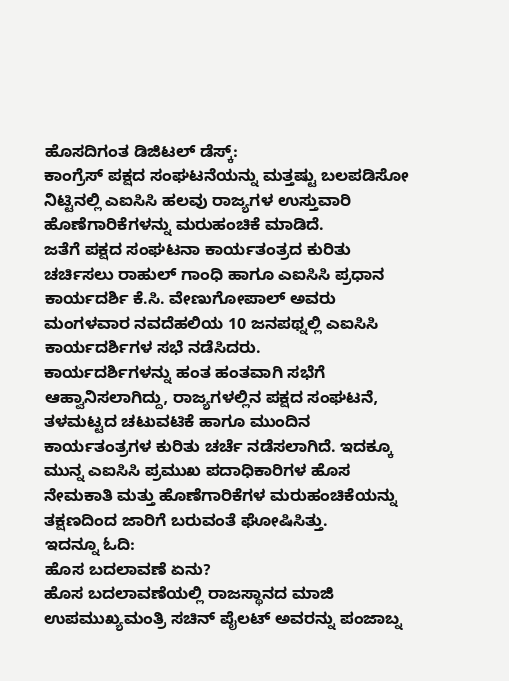ಹೊಸದಿಗಂತ ಡಿಜಿಟಲ್ ಡೆಸ್ಕ್:
ಕಾಂಗ್ರೆಸ್ ಪಕ್ಷದ ಸಂಘಟನೆಯನ್ನು ಮತ್ತಷ್ಟು ಬಲಪಡಿಸೋ ನಿಟ್ಟಿನಲ್ಲಿ ಎಐಸಿಸಿ ಹಲವು ರಾಜ್ಯಗಳ ಉಸ್ತುವಾರಿ ಹೊಣೆಗಾರಿಕೆಗಳನ್ನು ಮರುಹಂಚಿಕೆ ಮಾಡಿದೆ.
ಜತೆಗೆ ಪಕ್ಷದ ಸಂಘಟನಾ ಕಾರ್ಯತಂತ್ರದ ಕುರಿತು ಚರ್ಚಿಸಲು ರಾಹುಲ್ ಗಾಂಧಿ ಹಾಗೂ ಎಐಸಿಸಿ ಪ್ರಧಾನ ಕಾರ್ಯದರ್ಶಿ ಕೆ.ಸಿ. ವೇಣುಗೋಪಾಲ್ ಅವರು ಮಂಗಳವಾರ ನವದೆಹಲಿಯ 10 ಜನಪಥ್ನಲ್ಲಿ ಎಐಸಿಸಿ ಕಾರ್ಯದರ್ಶಿಗಳ ಸಭೆ ನಡೆಸಿದರು.
ಕಾರ್ಯದರ್ಶಿಗಳನ್ನು ಹಂತ ಹಂತವಾಗಿ ಸಭೆಗೆ ಆಹ್ವಾನಿಸಲಾಗಿದ್ದು, ರಾಜ್ಯಗಳಲ್ಲಿನ ಪಕ್ಷದ ಸಂಘಟನೆ, ತಳಮಟ್ಟದ ಚಟುವಟಿಕೆ ಹಾಗೂ ಮುಂದಿನ ಕಾರ್ಯತಂತ್ರಗಳ ಕುರಿತು ಚರ್ಚೆ ನಡೆಸಲಾಗಿದೆ. ಇದಕ್ಕೂ ಮುನ್ನ ಎಐಸಿಸಿ ಪ್ರಮುಖ ಪದಾಧಿಕಾರಿಗಳ ಹೊಸ ನೇಮಕಾತಿ ಮತ್ತು ಹೊಣೆಗಾರಿಕೆಗಳ ಮರುಹಂಚಿಕೆಯನ್ನು ತಕ್ಷಣದಿಂದ ಜಾರಿಗೆ ಬರುವಂತೆ ಘೋಷಿಸಿತ್ತು.
ಇದನ್ನೂ ಓದಿ:
ಹೊಸ ಬದಲಾವಣೆ ಏನು?
ಹೊಸ ಬದಲಾವಣೆಯಲ್ಲಿ ರಾಜಸ್ಥಾನದ ಮಾಜಿ ಉಪಮುಖ್ಯಮಂತ್ರಿ ಸಚಿನ್ ಪೈಲಟ್ ಅವರನ್ನು ಪಂಜಾಬ್ನ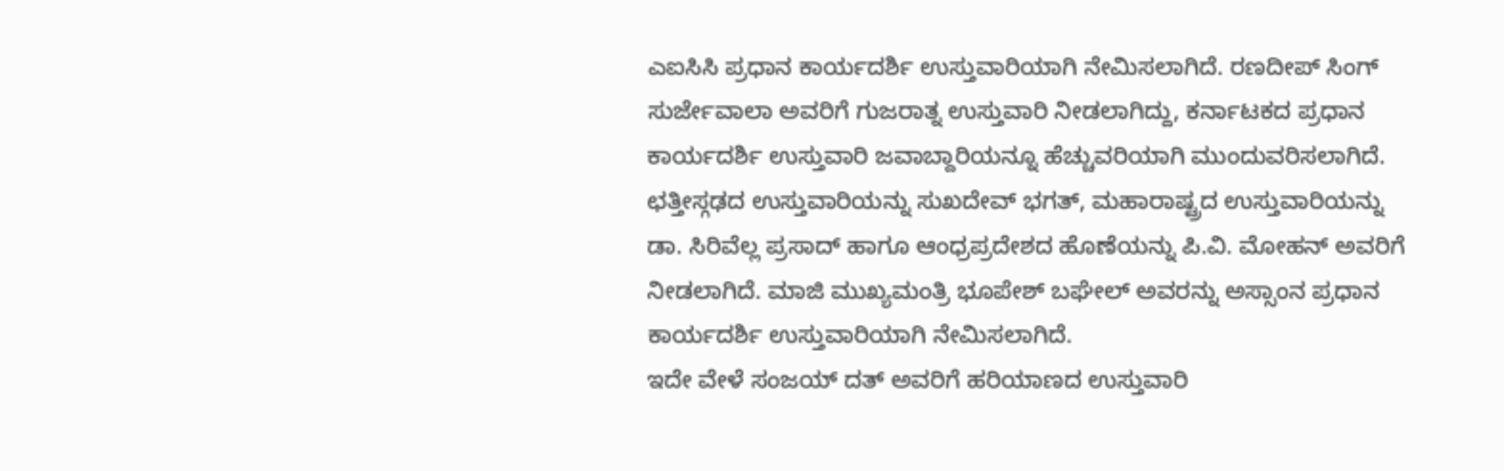ಎಐಸಿಸಿ ಪ್ರಧಾನ ಕಾರ್ಯದರ್ಶಿ ಉಸ್ತುವಾರಿಯಾಗಿ ನೇಮಿಸಲಾಗಿದೆ. ರಣದೀಪ್ ಸಿಂಗ್ ಸುರ್ಜೇವಾಲಾ ಅವರಿಗೆ ಗುಜರಾತ್ನ ಉಸ್ತುವಾರಿ ನೀಡಲಾಗಿದ್ದು, ಕರ್ನಾಟಕದ ಪ್ರಧಾನ ಕಾರ್ಯದರ್ಶಿ ಉಸ್ತುವಾರಿ ಜವಾಬ್ದಾರಿಯನ್ನೂ ಹೆಚ್ಚುವರಿಯಾಗಿ ಮುಂದುವರಿಸಲಾಗಿದೆ.
ಛತ್ತೀಸ್ಗಢದ ಉಸ್ತುವಾರಿಯನ್ನು ಸುಖದೇವ್ ಭಗತ್, ಮಹಾರಾಷ್ಟ್ರದ ಉಸ್ತುವಾರಿಯನ್ನು ಡಾ. ಸಿರಿವೆಲ್ಲ ಪ್ರಸಾದ್ ಹಾಗೂ ಆಂಧ್ರಪ್ರದೇಶದ ಹೊಣೆಯನ್ನು ಪಿ.ವಿ. ಮೋಹನ್ ಅವರಿಗೆ ನೀಡಲಾಗಿದೆ. ಮಾಜಿ ಮುಖ್ಯಮಂತ್ರಿ ಭೂಪೇಶ್ ಬಘೇಲ್ ಅವರನ್ನು ಅಸ್ಸಾಂನ ಪ್ರಧಾನ ಕಾರ್ಯದರ್ಶಿ ಉಸ್ತುವಾರಿಯಾಗಿ ನೇಮಿಸಲಾಗಿದೆ.
ಇದೇ ವೇಳೆ ಸಂಜಯ್ ದತ್ ಅವರಿಗೆ ಹರಿಯಾಣದ ಉಸ್ತುವಾರಿ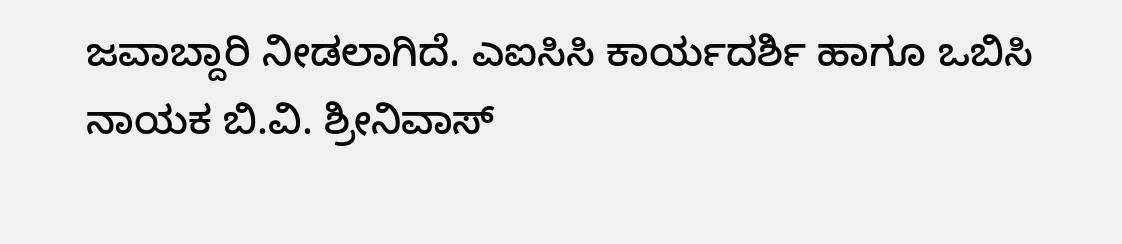ಜವಾಬ್ದಾರಿ ನೀಡಲಾಗಿದೆ. ಎಐಸಿಸಿ ಕಾರ್ಯದರ್ಶಿ ಹಾಗೂ ಒಬಿಸಿ ನಾಯಕ ಬಿ.ವಿ. ಶ್ರೀನಿವಾಸ್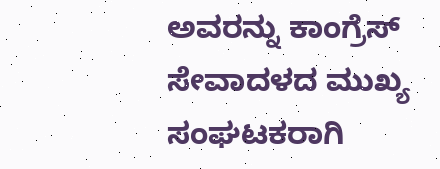ಅವರನ್ನು ಕಾಂಗ್ರೆಸ್ ಸೇವಾದಳದ ಮುಖ್ಯ ಸಂಘಟಕರಾಗಿ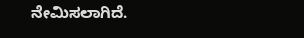ನೇಮಿಸಲಾಗಿದೆ.